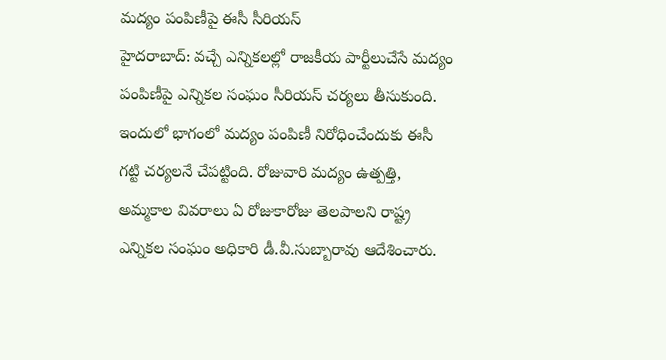మద్యం పంపిణీపై ఈసీ సీరియస్
హైదరాబాద్: వచ్చే ఎన్నికలల్లో రాజకీయ పార్టీలుచేసే మద్యం పంపిణీపై ఎన్నికల సంఘం సీరియస్ చర్యలు తీసుకుంది. ఇందులో భాగంలో మద్యం పంపిణీ నిరోధించేందుకు ఈసీ గట్టి చర్యలనే చేపట్టింది. రోజువారి మద్యం ఉత్పత్తి, అమ్మకాల వివరాలు ఏ రోజుకారోజు తెలపాలని రాష్ట్ర ఎన్నికల సంఘం అధికారి డీ.వీ.సుబ్బారావు ఆదేశించారు.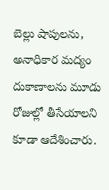బెల్లు షాపులను, అనాధికార మద్యం దుకాణాలను మూడు రోజుల్లో తీసేయాలని కూడా ఆదేశించారు.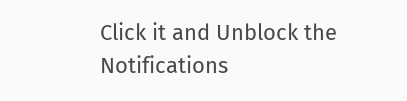Click it and Unblock the Notifications